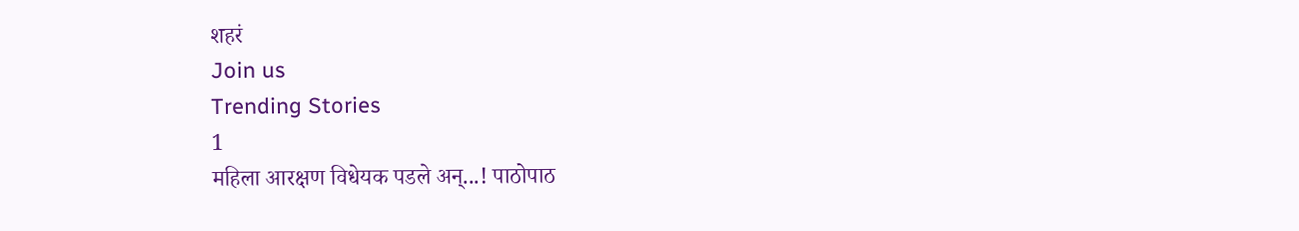शहरं
Join us
Trending Stories
1
महिला आरक्षण विधेयक पडले अन्...! पाठोपाठ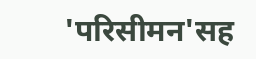'परिसीमन'सह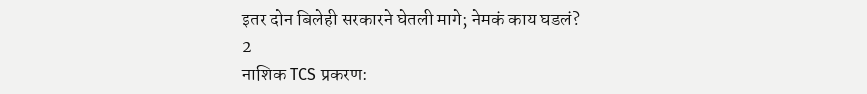इतर दोन बिलेही सरकारने घेतली मागे; नेमकं काय घडलं?
2
नाशिक TCS प्रकरण: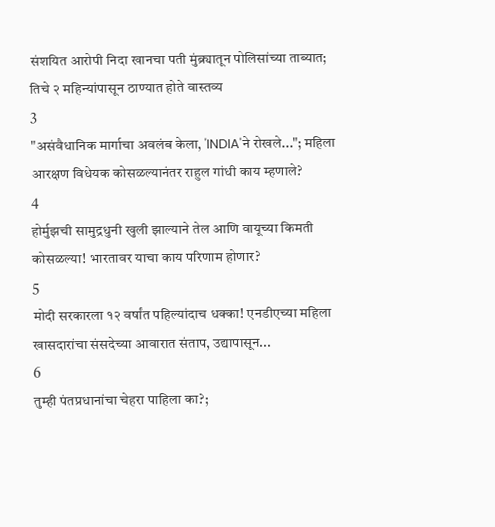संशयित आरोपी निदा खानचा पती मुंब्र्यातून पोलिसांच्या ताब्यात; तिचे २ महिन्यांपासून ठाण्यात होते वास्तव्य
3
"असंवैधानिक मार्गाचा अवलंब केला, 'INDIA'ने रोखले..."; महिला आरक्षण विधेयक कोसळल्यानंतर राहुल गांधी काय म्हणाले?
4
होर्मुझची सामुद्रधुनी खुली झाल्याने तेल आणि वायूच्या किमती कोसळल्या! भारतावर याचा काय परिणाम होणार?
5
मोदी सरकारला १२ वर्षांत पहिल्यांदाच धक्का! एनडीएच्या महिला खासदारांचा संसदेच्या आवारात संताप, उद्यापासून...
6
तुम्ही पंतप्रधानांचा चेहरा पाहिला का?;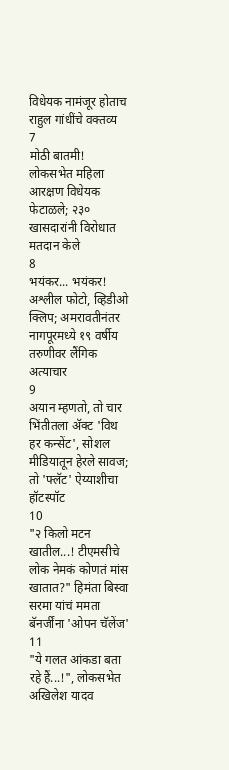विधेयक नामंजूर होताच राहुल गांधींचे वक्तव्य
7
मोठी बातमी! लोकसभेत महिला आरक्षण विधेयक फेटाळले; २३० खासदारांनी विरोधात मतदान केले
8
भयंकर... भयंकर! अश्लील फोटो, व्हिडीओ क्लिप; अमरावतीनंतर नागपूरमध्ये १९ वर्षीय तरुणीवर लैंगिक अत्याचार
9
अयान म्हणतो, तो चार भिंतीतला अ‍ॅक्ट 'विथ हर कन्सेंट', सोशल मीडियातून हेरले सावज; तो 'फ्लॅट' ऐय्याशीचा हॉटस्पॉट
10
"२ किलो मटन खातील...! टीएमसीचे लोक नेमकं कोणतं मांस खातात?" हिमंता बिस्वा सरमा यांचं ममता बॅनर्जींना 'ओपन चॅलेंज'
11
"ये गलत आंकडा बता रहे हैं...!", लोकसभेत अखिलेश यादव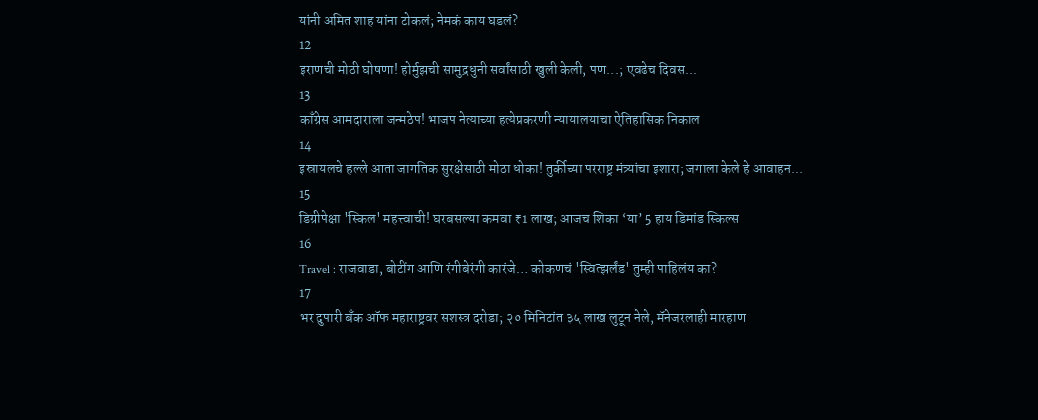यांनी अमित शाह यांना टोकलं; नेमकं काय घडलं?
12
इराणची मोठी घोषणा! होर्मुझची सामुद्रधुनी सर्वांसाठी खुली केली, पण...; एवढेच दिवस...
13
काँग्रेस आमदाराला जन्मठेप! भाजप नेत्याच्या हत्येप्रकरणी न्यायालयाचा ऐतिहासिक निकाल
14
इस्रायलचे हल्ले आता जागतिक सुरक्षेसाठी मोठा धोका! तुर्कीच्या परराष्ट्र मंत्र्यांचा इशारा; जगाला केले हे आवाहन...
15
डिग्रीपेक्षा 'स्किल' महत्त्वाची! घरबसल्या कमवा ₹1 लाख; आजच शिका ‘या’ 5 हाय डिमांड स्किल्स
16
Travel : राजवाडा, बोटींग आणि रंगीबेरंगी कारंजे… कोकणचं 'स्वित्झर्लंड' तुम्ही पाहिलंय का?
17
भर दुपारी बँक ऑफ महाराष्ट्रवर सशस्त्र दरोडा; २० मिनिटांत ३५ लाख लुटून नेले, मॅनेजरलाही मारहाण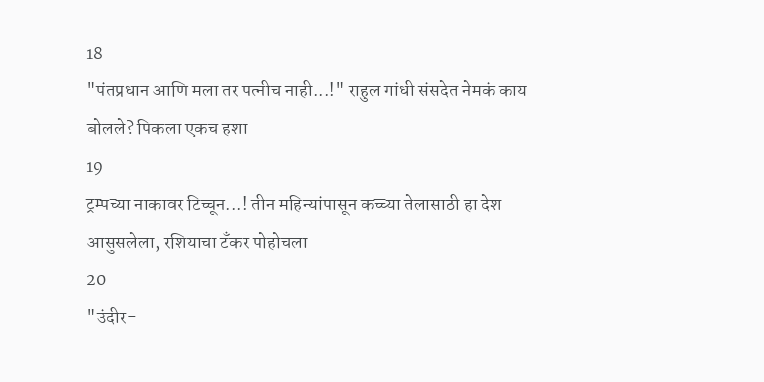18
"पंतप्रधान आणि मला तर पत्नीच नाही...!" राहुल गांधी संसदेत नेमकं काय बोलले? पिकला एकच हशा
19
ट्रम्पच्या नाकावर टिच्चून...! तीन महिन्यांपासून कच्च्या तेलासाठी हा देश आसुसलेला, रशियाचा टँकर पोहोचला
20
"उंदीर-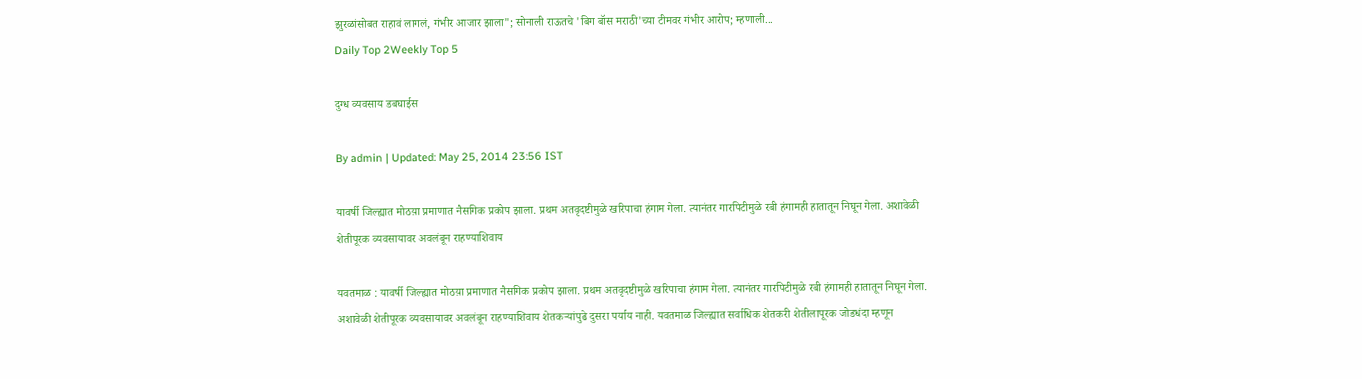झुरळांसोबत राहावं लागलं, गंभीर आजार झाला"; सोनाली राऊतचे 'बिग बॉस मराठी'च्या टीमवर गंभीर आरोप; म्हणाली...
Daily Top 2Weekly Top 5

दुग्ध व्यवसाय डबघाईस

By admin | Updated: May 25, 2014 23:56 IST

यावर्षी जिल्ह्यात मोठय़ा प्रमाणात नैसगिक प्रकोप झाला. प्रथम अतवृदष्टीमुळे खरिपाचा हंगाम गेला. त्यानंतर गारपिटीमुळे रबी हंगामही हातातून निघून गेला. अशावेळी शेतीपूरक व्यवसायावर अवलंबून राहण्याशिवाय

यवतमाळ : यावर्षी जिल्ह्यात मोठय़ा प्रमाणात नैसगिक प्रकोप झाला. प्रथम अतवृदष्टीमुळे खरिपाचा हंगाम गेला. त्यानंतर गारपिटीमुळे रबी हंगामही हातातून निघून गेला. अशावेळी शेतीपूरक व्यवसायावर अवलंबून राहण्याशिवाय शेतकर्‍यांपुढे दुसरा पर्याय नाही. यवतमाळ जिल्ह्यात सर्वाधिक शेतकरी शेतीलापूरक जोडधंदा म्हणून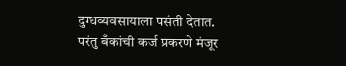दुग्धव्यवसायाला पसंती देतात. परंतु बँकांची कर्ज प्रकरणे मंजूर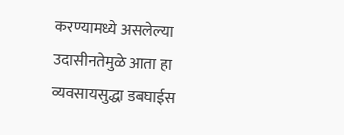करण्यामध्ये असलेल्या उदासीनतेमुळे आता हा व्यवसायसुद्धा डबघाईस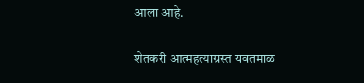आला आहे.

शेतकरी आत्महत्याग्रस्त यवतमाळ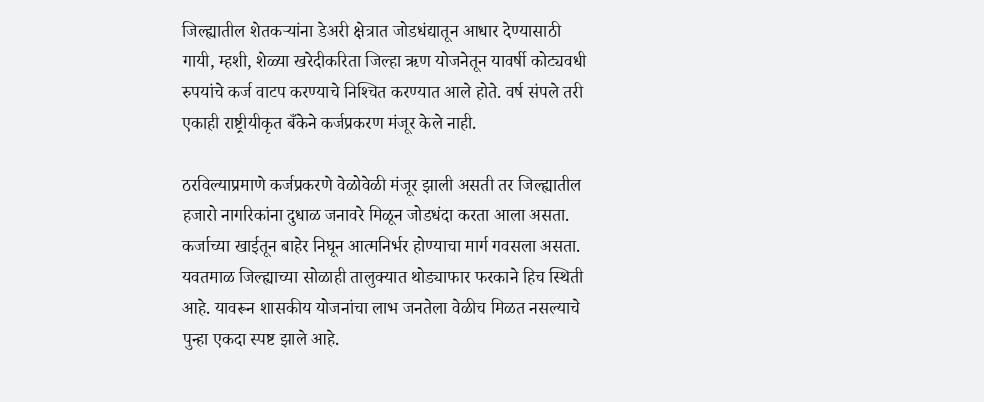जिल्ह्यातील शेतकर्‍यांना डेअरी क्षेत्रात जोडधंद्यातून आधार देण्यासाठी गायी, म्हशी, शेळ्या खरेदीकरिता जिल्हा ऋण योजनेतून यावर्षी कोट्यवधी रुपयांचे कर्ज वाटप करण्याचे निश्‍चित करण्यात आले होते. वर्ष संपले तरी एकाही राष्ट्रीयीकृत बँकेने कर्जप्रकरण मंजूर केले नाही.

ठरविल्याप्रमाणे कर्जप्रकरणे वेळोवेळी मंजूर झाली असती तर जिल्ह्यातील हजारो नागरिकांना दुधाळ जनावरे मिळून जोडधंदा करता आला असता. कर्जाच्या खाईतून बाहेर निघून आत्मनिर्भर होण्याचा मार्ग गवसला असता. यवतमाळ जिल्ह्याच्या सोळाही तालुक्यात थोड्याफार फरकाने हिच स्थिती आहे. यावरून शासकीय योजनांचा लाभ जनतेला वेळीच मिळत नसल्याचे पुन्हा एकदा स्पष्ट झाले आहे.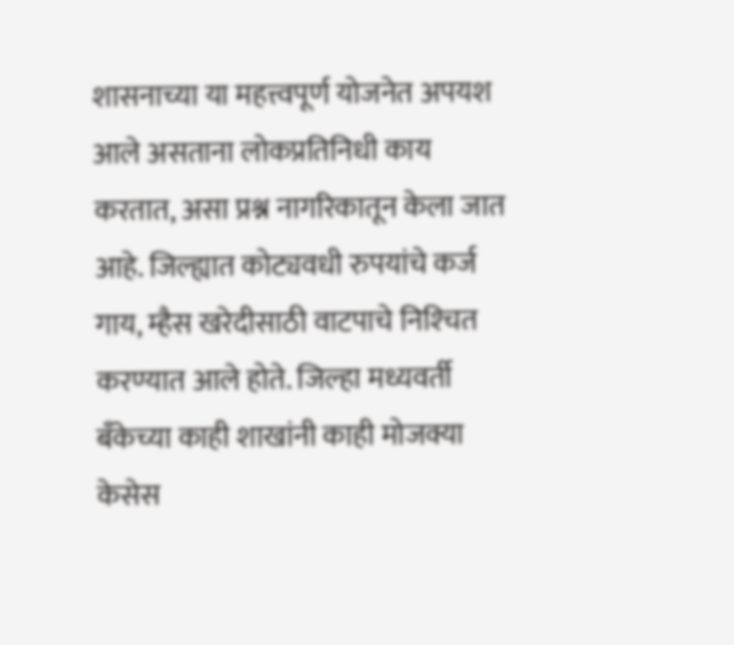शासनाच्या या महत्त्वपूर्ण योजनेत अपयश आले असताना लोकप्रतिनिधी काय करतात, असा प्रश्न नागरिकातून केला जात आहे. जिल्ह्यात कोट्यवधी रुपयांचे कर्ज गाय, म्हैस खरेदीसाठी वाटपाचे निश्‍चित करण्यात आले होते. जिल्हा मध्यवर्ती बँकेच्या काही शाखांनी काही मोजक्या केसेस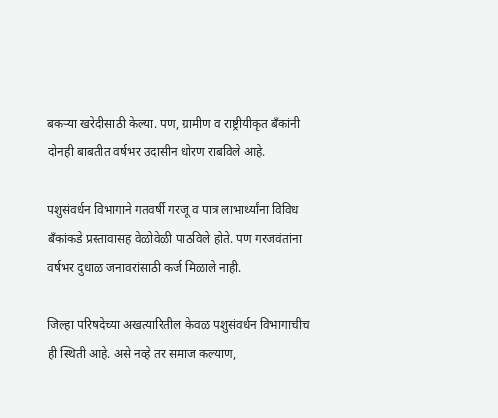बकर्‍या खरेदीसाठी केल्या. पण, ग्रामीण व राष्ट्रीयीकृत बँकांनी दोनही बाबतीत वर्षभर उदासीन धोरण राबविले आहे.

पशुसंवर्धन विभागाने गतवर्षी गरजू व पात्र लाभार्थ्यांना विविध बँकांकडे प्रस्तावासह वेळोवेळी पाठविले होते. पण गरजवंतांना वर्षभर दुधाळ जनावरांसाठी कर्ज मिळाले नाही.

जिल्हा परिषदेच्या अखत्यारितील केवळ पशुसंवर्धन विभागाचीच ही स्थिती आहे. असे नव्हे तर समाज कल्याण,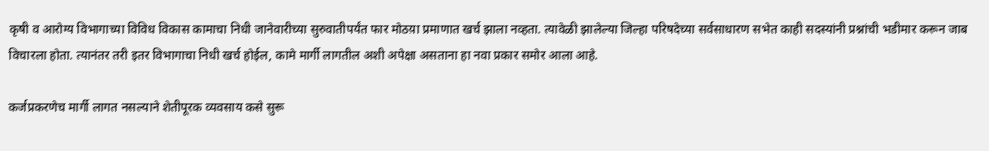कृषी व आरोग्य विभागाच्या विविध विकास कामाचा निधी जानेवारीच्या सुरुवातीपर्यंत फार मोठय़ा प्रमाणात खर्च झाला नव्हता. त्यावेळी झालेल्या जिल्हा परिषदेच्या सर्वसाधारण सभेत काही सदस्यांनी प्रश्नांची भडीमार करून जाब विचारला होता. त्यानंतर तरी इतर विभागाचा निधी खर्च होईल, कामे मार्गी लागतील अशी अपेक्षा असताना हा नवा प्रकार समोर आला आहे.

कर्जप्रकरणेच मार्गी लागत नसल्याने शेतीपूरक व्यवसाय कसे सुरू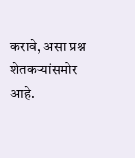करावे, असा प्रश्न शेतकर्‍यांसमोर आहे.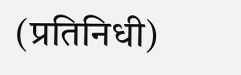(प्रतिनिधी)